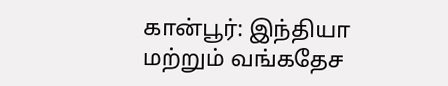கான்பூர்: இந்தியா மற்றும் வங்கதேச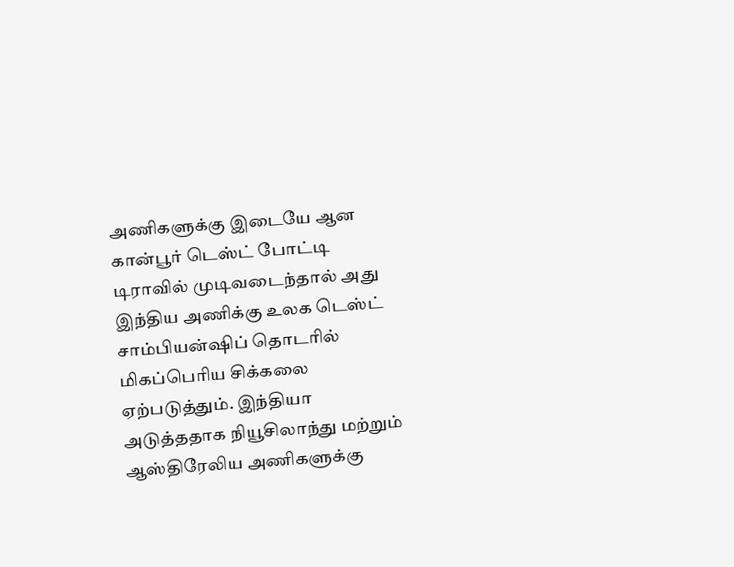அணிகளுக்கு இடையே ஆன கான்பூர் டெஸ்ட் போட்டி டிராவில் முடிவடைந்தால் அது இந்திய அணிக்கு உலக டெஸ்ட் சாம்பியன்ஷிப் தொடரில் மிகப்பெரிய சிக்கலை ஏற்படுத்தும். இந்தியா அடுத்ததாக நியூசிலாந்து மற்றும் ஆஸ்திரேலிய அணிகளுக்கு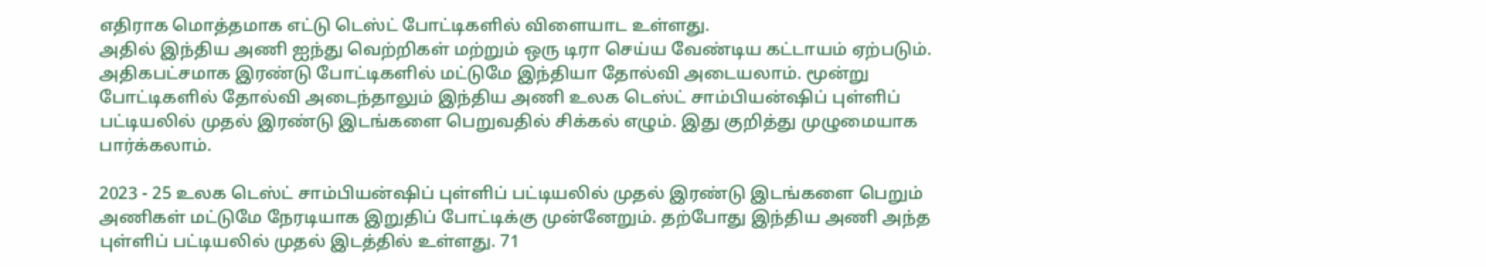எதிராக மொத்தமாக எட்டு டெஸ்ட் போட்டிகளில் விளையாட உள்ளது.
அதில் இந்திய அணி ஐந்து வெற்றிகள் மற்றும் ஒரு டிரா செய்ய வேண்டிய கட்டாயம் ஏற்படும். அதிகபட்சமாக இரண்டு போட்டிகளில் மட்டுமே இந்தியா தோல்வி அடையலாம். மூன்று போட்டிகளில் தோல்வி அடைந்தாலும் இந்திய அணி உலக டெஸ்ட் சாம்பியன்ஷிப் புள்ளிப் பட்டியலில் முதல் இரண்டு இடங்களை பெறுவதில் சிக்கல் எழும். இது குறித்து முழுமையாக பார்க்கலாம்.

2023 - 25 உலக டெஸ்ட் சாம்பியன்ஷிப் புள்ளிப் பட்டியலில் முதல் இரண்டு இடங்களை பெறும் அணிகள் மட்டுமே நேரடியாக இறுதிப் போட்டிக்கு முன்னேறும். தற்போது இந்திய அணி அந்த புள்ளிப் பட்டியலில் முதல் இடத்தில் உள்ளது. 71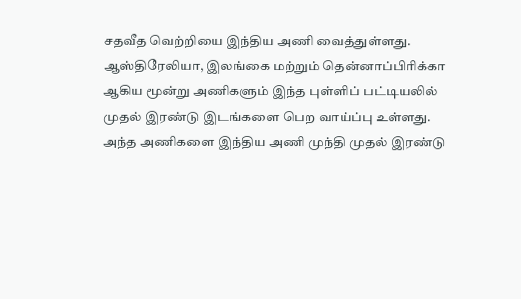சதவீத வெற்றியை இந்திய அணி வைத்துள்ளது. ஆஸ்திரேலியா, இலங்கை மற்றும் தென்னாப்பிரிக்கா ஆகிய மூன்று அணிகளும் இந்த புள்ளிப் பட்டியலில் முதல் இரண்டு இடங்களை பெற வாய்ப்பு உள்ளது.
அந்த அணிகளை இந்திய அணி முந்தி முதல் இரண்டு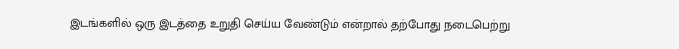இடங்களில் ஒரு இடத்தை உறுதி செய்ய வேண்டும் என்றால் தற்போது நடைபெற்று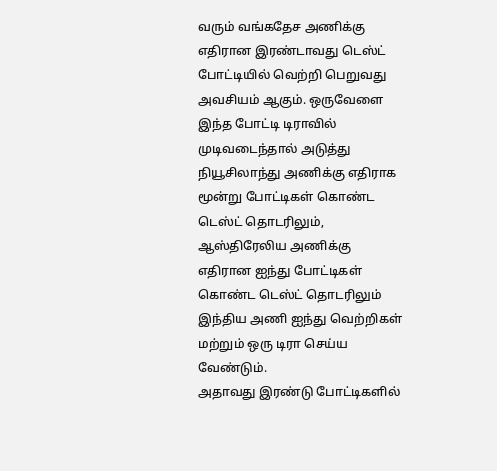வரும் வங்கதேச அணிக்கு எதிரான இரண்டாவது டெஸ்ட் போட்டியில் வெற்றி பெறுவது அவசியம் ஆகும். ஒருவேளை இந்த போட்டி டிராவில் முடிவடைந்தால் அடுத்து நியூசிலாந்து அணிக்கு எதிராக மூன்று போட்டிகள் கொண்ட டெஸ்ட் தொடரிலும், ஆஸ்திரேலிய அணிக்கு எதிரான ஐந்து போட்டிகள் கொண்ட டெஸ்ட் தொடரிலும் இந்திய அணி ஐந்து வெற்றிகள் மற்றும் ஒரு டிரா செய்ய வேண்டும்.
அதாவது இரண்டு போட்டிகளில்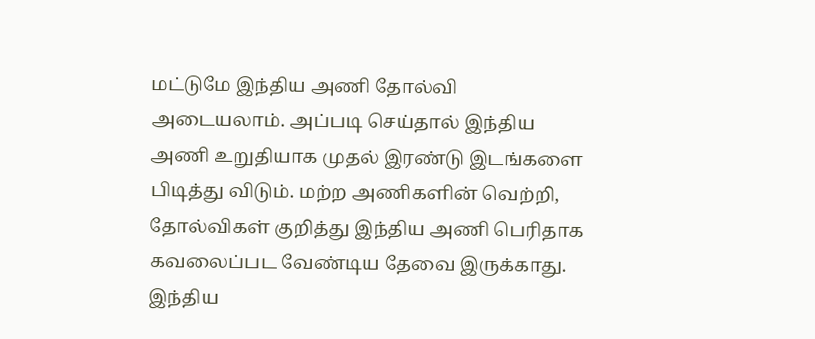மட்டுமே இந்திய அணி தோல்வி அடையலாம். அப்படி செய்தால் இந்திய அணி உறுதியாக முதல் இரண்டு இடங்களை பிடித்து விடும். மற்ற அணிகளின் வெற்றி, தோல்விகள் குறித்து இந்திய அணி பெரிதாக கவலைப்பட வேண்டிய தேவை இருக்காது. இந்திய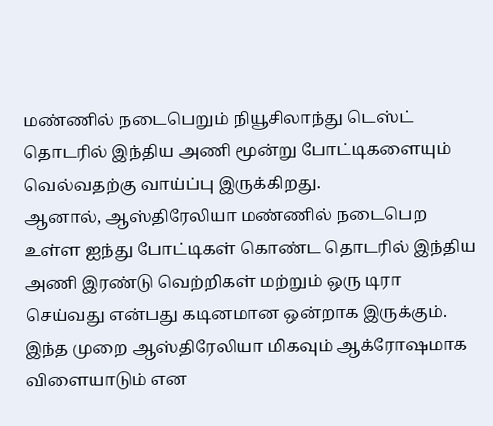மண்ணில் நடைபெறும் நியூசிலாந்து டெஸ்ட் தொடரில் இந்திய அணி மூன்று போட்டிகளையும் வெல்வதற்கு வாய்ப்பு இருக்கிறது.
ஆனால், ஆஸ்திரேலியா மண்ணில் நடைபெற உள்ள ஐந்து போட்டிகள் கொண்ட தொடரில் இந்திய அணி இரண்டு வெற்றிகள் மற்றும் ஒரு டிரா செய்வது என்பது கடினமான ஒன்றாக இருக்கும். இந்த முறை ஆஸ்திரேலியா மிகவும் ஆக்ரோஷமாக விளையாடும் என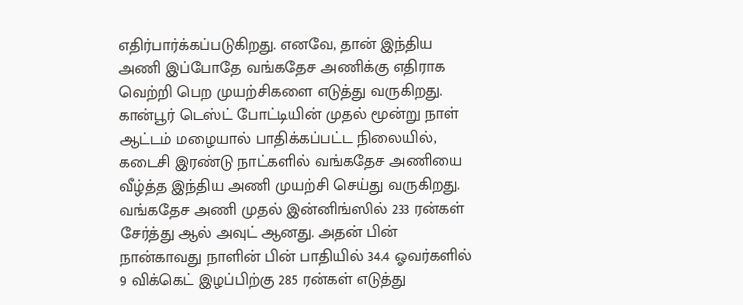எதிர்பார்க்கப்படுகிறது. எனவே, தான் இந்திய அணி இப்போதே வங்கதேச அணிக்கு எதிராக வெற்றி பெற முயற்சிகளை எடுத்து வருகிறது.
கான்பூர் டெஸ்ட் போட்டியின் முதல் மூன்று நாள் ஆட்டம் மழையால் பாதிக்கப்பட்ட நிலையில், கடைசி இரண்டு நாட்களில் வங்கதேச அணியை வீழ்த்த இந்திய அணி முயற்சி செய்து வருகிறது. வங்கதேச அணி முதல் இன்னிங்ஸில் 233 ரன்கள் சேர்த்து ஆல் அவுட் ஆனது. அதன் பின் நான்காவது நாளின் பின் பாதியில் 34.4 ஓவர்களில் 9 விக்கெட் இழப்பிற்கு 285 ரன்கள் எடுத்து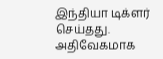இந்தியா டிக்ளர் செய்தது. அதிவேகமாக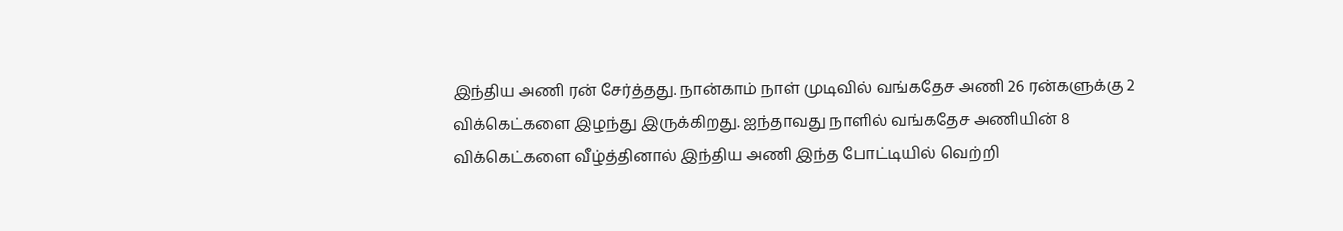இந்திய அணி ரன் சேர்த்தது. நான்காம் நாள் முடிவில் வங்கதேச அணி 26 ரன்களுக்கு 2 விக்கெட்களை இழந்து இருக்கிறது. ஐந்தாவது நாளில் வங்கதேச அணியின் 8 விக்கெட்களை வீழ்த்தினால் இந்திய அணி இந்த போட்டியில் வெற்றி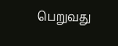பெறுவது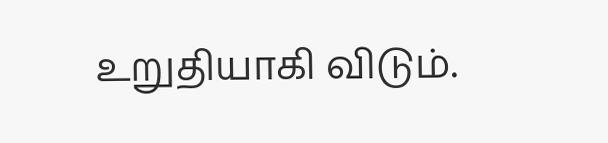உறுதியாகி விடும்.